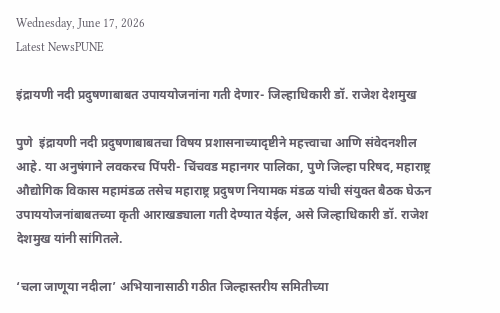Wednesday, June 17, 2026
Latest NewsPUNE

इंद्रायणी नदी प्रदुषणाबाबत उपाययोजनांना गती देणार- जिल्हाधिकारी डॉ. राजेश देशमुख

पुणे  इंद्रायणी नदी प्रदुषणाबाबतचा विषय प्रशासनाच्यादृष्टीने महत्त्वाचा आणि संवेदनशील आहे. या अनुषंगाने लवकरच पिंपरी- चिंचवड महानगर पालिका, पुणे जिल्हा परिषद, महाराष्ट्र औद्योगिक विकास महामंडळ तसेच महाराष्ट्र प्रदुषण नियामक मंडळ यांची संयुक्त बैठक घेऊन उपाययोजनांबाबतच्या कृती आराखड्याला गती देण्यात येईल, असे जिल्हाधिकारी डॉ. राजेश देशमुख यांनी सांगितले.

‘चला जाणूया नदीला’ अभियानासाठी गठीत जिल्हास्तरीय समितीच्या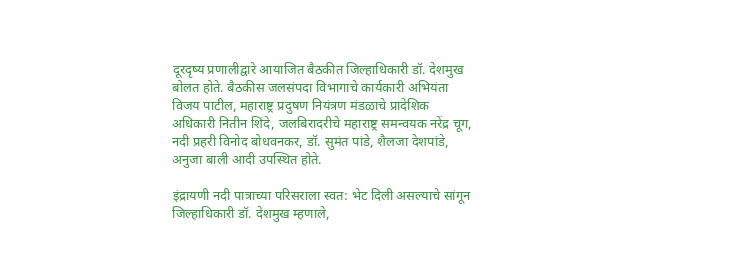दूरदृष्य प्रणालीद्वारे आयाजित बैठकीत जिल्हाधिकारी डॉ. देशमुख बोलत होते. बैठकीस जलसंपदा विभागाचे कार्यकारी अभियंता विजय पाटील, महाराष्ट्र प्रदुषण नियंत्रण मंडळाचे प्रादेशिक अधिकारी नितीन शिंदे, जलबिरादरीचे महाराष्ट्र समन्वयक नरेंद्र चूग, नदी प्रहरी विनोद बोधवनकर, डॉ. सुमंत पांडे, शैलजा देशपांडे, अनुजा बाली आदी उपस्थित होते.

इंद्रायणी नदी पात्राच्या परिसराला स्वत: भेट दिली असल्याचे सांगून जिल्हाधिकारी डॉ. देशमुख म्हणाले,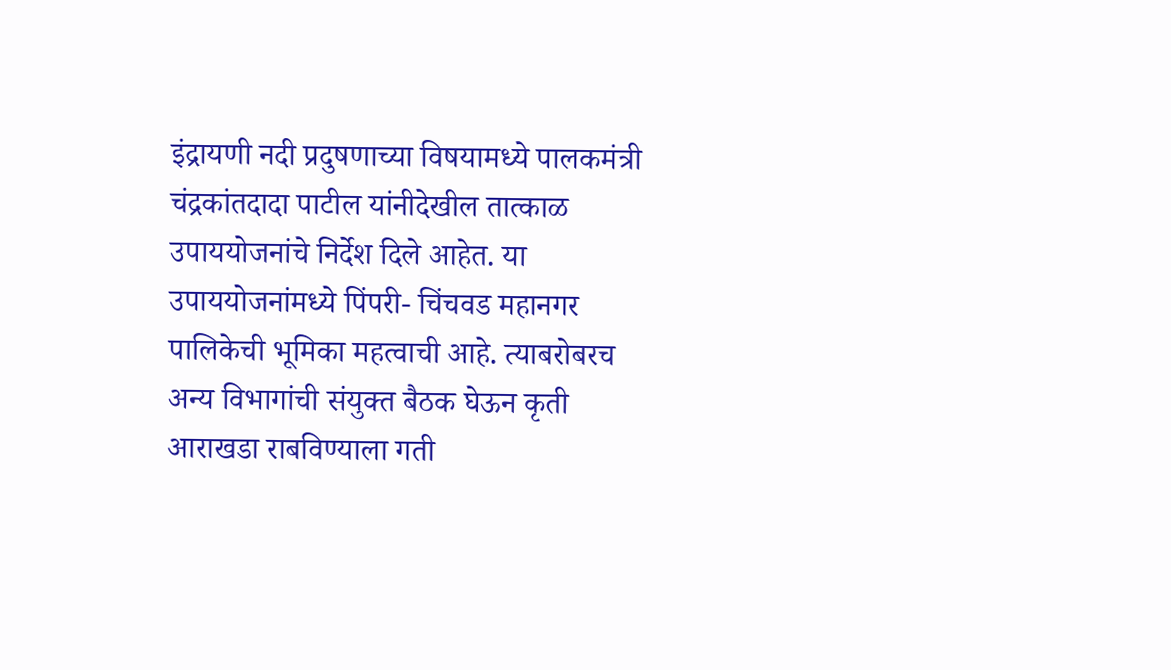इंद्रायणी नदी प्रदुषणाच्या विषयामध्ये पालकमंत्री चंद्रकांतदादा पाटील यांनीदेखील तात्काळ उपाययोजनांचे निर्देश दिले आहेत. या उपाययोजनांमध्ये पिंपरी- चिंचवड महानगर पालिकेची भूमिका महत्वाची आहे. त्याबरोबरच अन्य विभागांची संयुक्त बैठक घेऊन कृती आराखडा राबविण्याला गती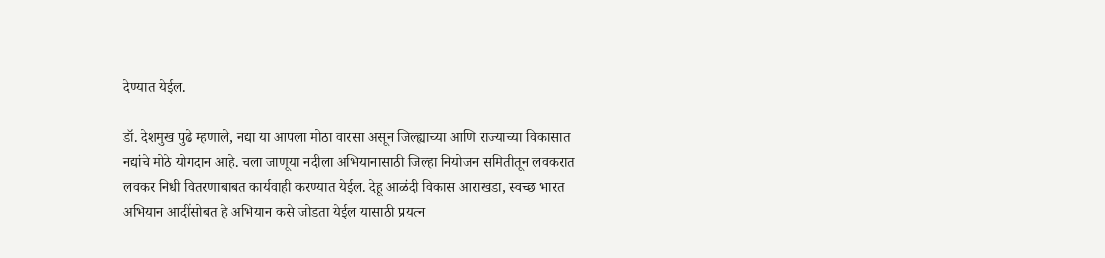देण्यात येईल.

डॉ. देशमुख पुढे म्हणाले, नद्या या आपला मोठा वारसा असून जिल्ह्याच्या आणि राज्याच्या विकासात नद्यांचे मोठे योगदान आहे. चला जाणूया नदीला अभियानासाठी जिल्हा नियोजन समितीतून लवकरात लवकर निधी वितरणाबाबत कार्यवाही करण्यात येईल. देहू आळंदी विकास आराखडा, स्वच्छ भारत अभियान आदींसोबत हे अभियान कसे जोडता येईल यासाठी प्रयत्न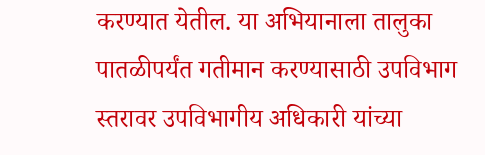करण्यात येतील. या अभियानाला तालुका पातळीपर्यंत गतीमान करण्यासाठी उपविभाग स्तरावर उपविभागीय अधिकारी यांच्या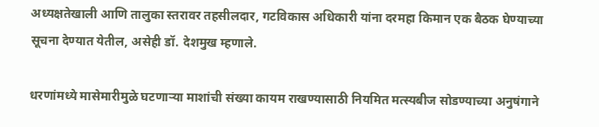अध्यक्षतेखाली आणि तालुका स्तरावर तहसीलदार, गटविकास अधिकारी यांना दरमहा किमान एक बैठक घेण्याच्या सूचना देण्यात येतील, असेही डॉ. देशमुख म्हणाले.

धरणांमध्ये मासेमारीमुळे घटणाऱ्या माशांची संख्या कायम राखण्यासाठी नियमित मत्स्यबीज सोडण्याच्या अनुषंगाने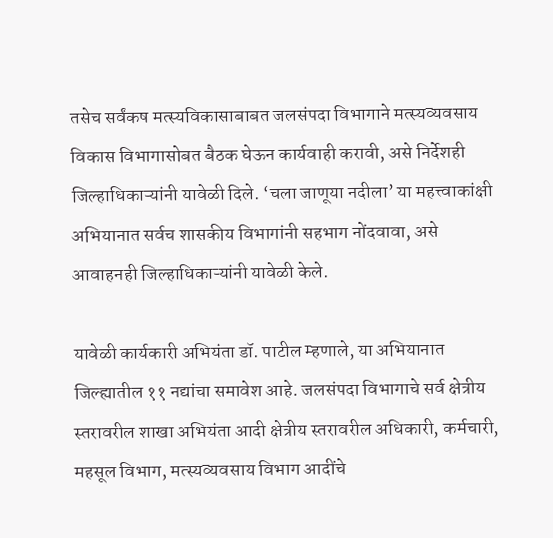तसेच सर्वंकष मत्स्यविकासाबाबत जलसंपदा विभागाने मत्स्यव्यवसाय विकास विभागासोबत बैठक घेऊन कार्यवाही करावी, असे निर्देशही जिल्हाधिकाऱ्यांनी यावेळी दिले. ‘चला जाणूया नदीला’ या महत्त्वाकांक्षी अभियानात सर्वच शासकीय विभागांनी सहभाग नोंदवावा, असे आवाहनही जिल्हाधिकाऱ्यांनी यावेळी केले.

यावेळी कार्यकारी अभियंता डॉ. पाटील म्हणाले, या अभियानात जिल्ह्यातील ११ नद्यांचा समावेश आहे. जलसंपदा विभागाचे सर्व क्षेत्रीय स्तरावरील शाखा अभियंता आदी क्षेत्रीय स्तरावरील अधिकारी, कर्मचारी, महसूल विभाग, मत्स्यव्यवसाय विभाग आदींचे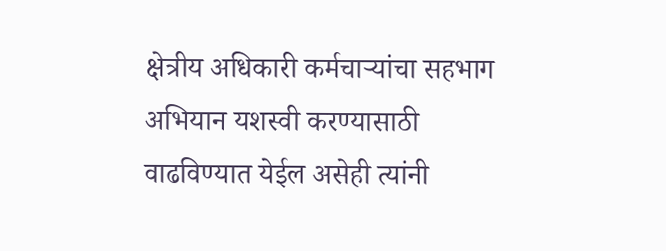क्षेत्रीय अधिकारी कर्मचाऱ्यांचा सहभाग अभियान यशस्वी करण्यासाठी वाढविण्यात येईल असेही त्यांनी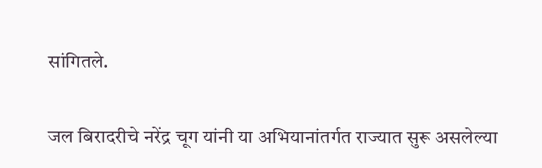सांगितले.

जल बिरादरीचे नरेंद्र चूग यांनी या अभियानांतर्गत राज्यात सुरू असलेल्या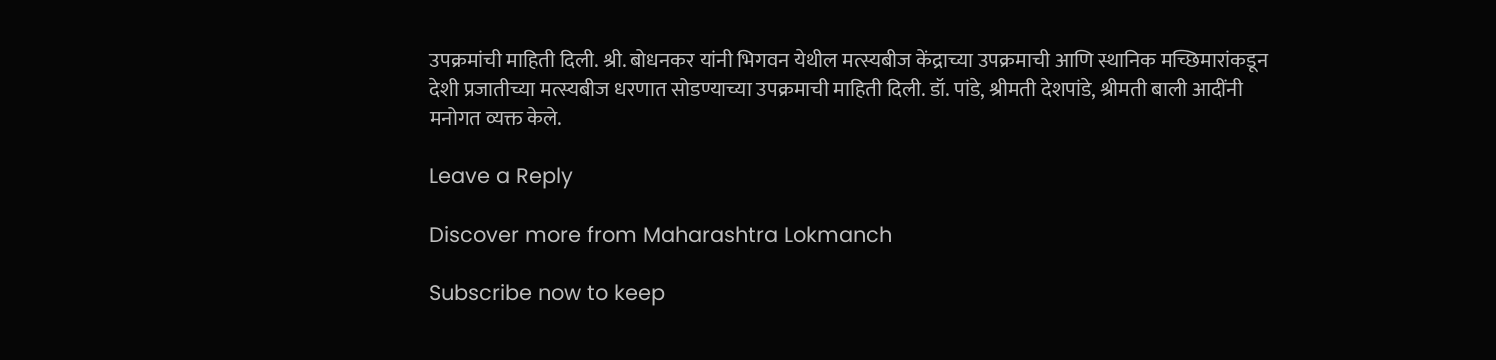उपक्रमांची माहिती दिली. श्री. बोधनकर यांनी भिगवन येथील मत्स्यबीज केंद्राच्या उपक्रमाची आणि स्थानिक मच्छिमारांकडून देशी प्रजातीच्या मत्स्यबीज धरणात सोडण्याच्या उपक्रमाची माहिती दिली. डॉ. पांडे, श्रीमती देशपांडे, श्रीमती बाली आदींनी मनोगत व्यक्त केले.

Leave a Reply

Discover more from Maharashtra Lokmanch

Subscribe now to keep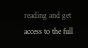reading and get access to the full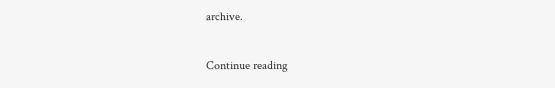archive.

Continue reading